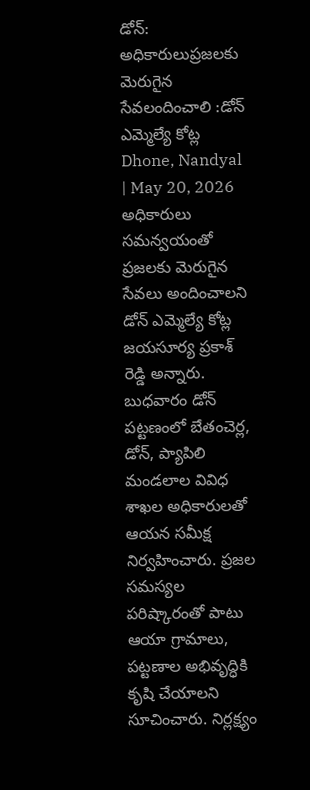డోన్: అధికారులుప్రజలకు మెరుగైన సేవలందించాలి :డోన్ ఎమ్మెల్యే కోట్ల
Dhone, Nandyal | May 20, 2026 అధికారులు సమన్వయంతో ప్రజలకు మెరుగైన సేవలు అందించాలని డోన్ ఎమ్మెల్యే కోట్ల జయసూర్య ప్రకాశ్ రెడ్డి అన్నారు. బుధవారం డోన్ పట్టణంలో బేతంచెర్ల, డోన్, ప్యాపిలి మండలాల వివిధ శాఖల అధికారులతో ఆయన సమీక్ష నిర్వహించారు. ప్రజల సమస్యల పరిష్కారంతో పాటు ఆయా గ్రామాలు, పట్టణాల అభివృద్ధికి కృషి చేయాలని సూచించారు. నిర్లక్ష్యం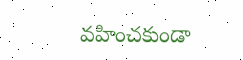వహించకుండా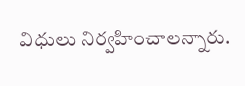విధులు నిర్వహించాలన్నారు.